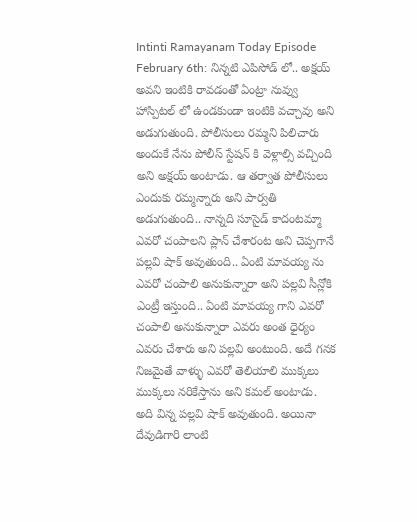Intinti Ramayanam Today Episode February 6th: నిన్నటి ఎపిసోడ్ లో.. అక్షయ్ అవని ఇంటికి రావడంతో ఏంట్రా నువ్వు హాస్పిటల్ లో ఉండకుండా ఇంటికి వచ్చావు అని అడుగుతుంది. పోలీసులు రమ్మని పిలిచారు అందుకే నేను పోలీస్ స్టేషన్ కి వెళ్లాల్సి వచ్చింది అని అక్షయ్ అంటాడు. ఆ తర్వాత పోలీసులు ఎందుకు రమ్మన్నారు అని పార్వతి అడుగుతుంది.. నాన్నది సూసైడ్ కాదంటమ్మా ఎవరో చంపాలని ప్లాన్ చేశారంట అని చెప్పగానే పల్లవి షాక్ అవుతుంది.. ఏంటి మావయ్య ను ఎవరో చంపాలి అనుకున్నారా అని పల్లవి సీన్లోకి ఎంట్రీ ఇస్తుంది.. ఏంటి మావయ్య గాని ఎవరో చంపాలి అనుకున్నారా ఎవరు అంత ధైర్యం ఎవరు చేశారు అని పల్లవి అంటుంది. అదే గనక నిజమైతే వాళ్ళు ఎవరో తెలియాలి ముక్కలు ముక్కలు నరికేస్తాను అని కమల్ అంటాడు.
అది విన్న పల్లవి షాక్ అవుతుంది. అయినా దేవుడిగారి లాంటి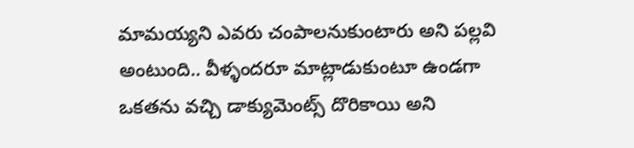మామయ్యని ఎవరు చంపాలనుకుంటారు అని పల్లవి అంటుంది.. వీళ్ళందరూ మాట్లాడుకుంటూ ఉండగా ఒకతను వచ్చి డాక్యుమెంట్స్ దొరికాయి అని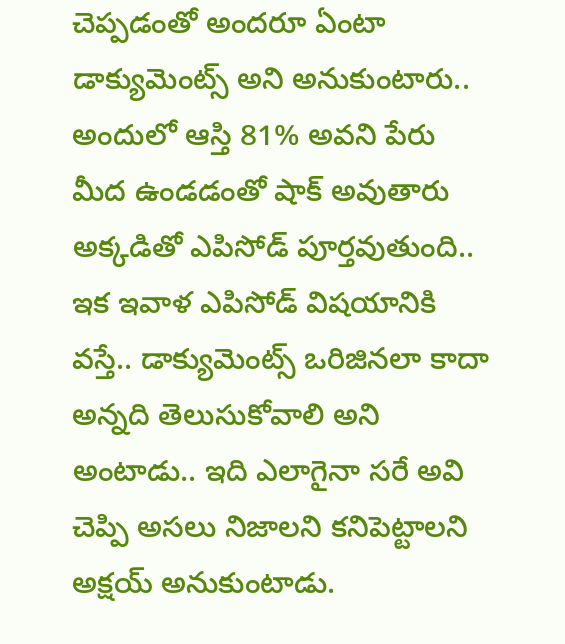చెప్పడంతో అందరూ ఏంటా డాక్యుమెంట్స్ అని అనుకుంటారు.. అందులో ఆస్తి 81% అవని పేరు మీద ఉండడంతో షాక్ అవుతారు అక్కడితో ఎపిసోడ్ పూర్తవుతుంది..
ఇక ఇవాళ ఎపిసోడ్ విషయానికి వస్తే.. డాక్యుమెంట్స్ ఒరిజినలా కాదా అన్నది తెలుసుకోవాలి అని అంటాడు.. ఇది ఎలాగైనా సరే అవి చెప్పి అసలు నిజాలని కనిపెట్టాలని అక్షయ్ అనుకుంటాడు.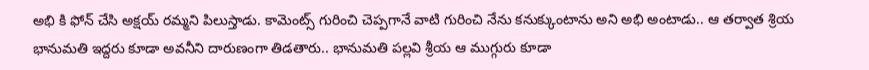అభి కి ఫోన్ చేసి అక్షయ్ రమ్మని పిలుస్తాడు. కామెంట్స్ గురించి చెప్పగానే వాటి గురించి నేను కనుక్కుంటాను అని అభి అంటాడు.. ఆ తర్వాత శ్రియ భానుమతి ఇద్దరు కూడా అవనీని దారుణంగా తిడతారు.. భానుమతి పల్లవి శ్రీయ ఆ ముగ్గురు కూడా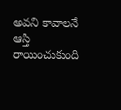అవని కావాలనే ఆస్తి రాయించుకుంది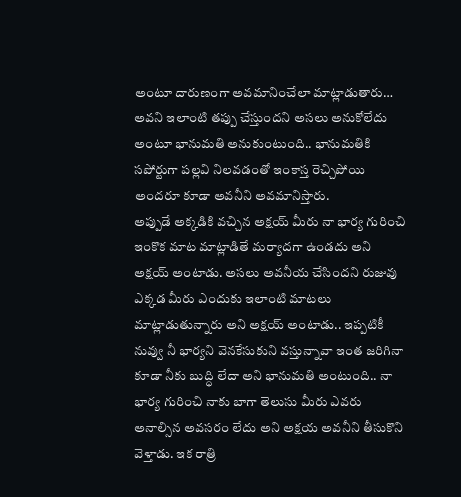అంటూ దారుణంగా అవమానించేలా మాట్లాడుతారు… అవని ఇలాంటి తప్పు చేస్తుందని అసలు అనుకోలేదు అంటూ భానుమతి అనుకుంటుంది.. భానుమతికి సపోర్టుగా పల్లవి నిలవడంతో ఇంకాస్త రెచ్చిపోయి అందరూ కూడా అవనీని అవమానిస్తారు.
అప్పుడే అక్కడికి వచ్చిన అక్షయ్ మీరు నా భార్య గురించి ఇంకొక మాట మాట్లాడితే మర్యాదగా ఉండదు అని అక్షయ్ అంటాడు. అసలు అవనీయ చేసిందని రుజువు ఎక్కడ మీరు ఎందుకు ఇలాంటి మాటలు మాట్లాడుతున్నారు అని అక్షయ్ అంటాడు.. ఇప్పటికీ నువ్వు నీ భార్యని వెనకేసుకుని వస్తున్నావా ఇంత జరిగినా కూడా నీకు బుద్ధి లేదా అని భానుమతి అంటుంది.. నా భార్య గురించి నాకు బాగా తెలుసు మీరు ఎవరు అనాల్సిన అవసరం లేదు అని అక్షయ అవనీని తీసుకొని వెళ్తాడు. ఇక రాత్రి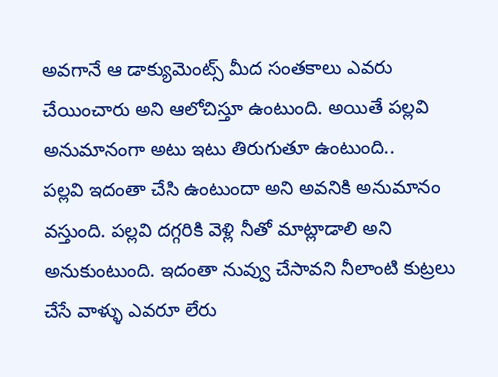అవగానే ఆ డాక్యుమెంట్స్ మీద సంతకాలు ఎవరు చేయించారు అని ఆలోచిస్తూ ఉంటుంది. అయితే పల్లవి అనుమానంగా అటు ఇటు తిరుగుతూ ఉంటుంది..
పల్లవి ఇదంతా చేసి ఉంటుందా అని అవనికి అనుమానం వస్తుంది. పల్లవి దగ్గరికి వెళ్లి నీతో మాట్లాడాలి అని అనుకుంటుంది. ఇదంతా నువ్వు చేసావని నీలాంటి కుట్రలు చేసే వాళ్ళు ఎవరూ లేరు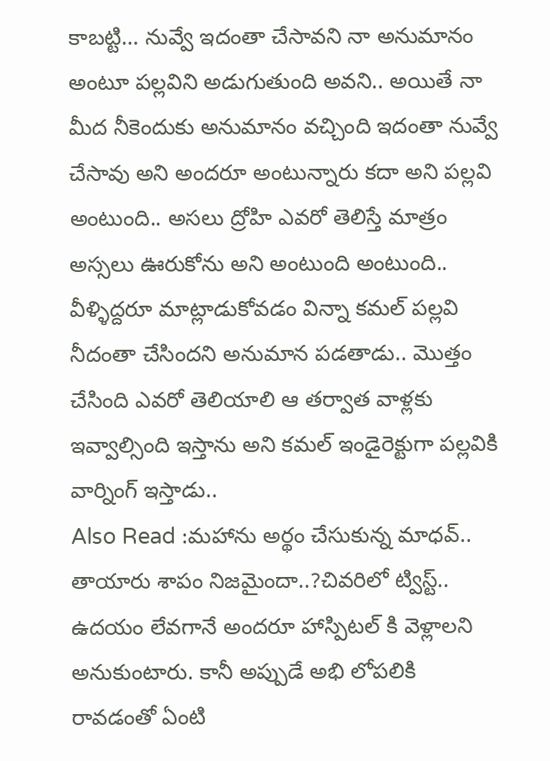కాబట్టి… నువ్వే ఇదంతా చేసావని నా అనుమానం అంటూ పల్లవిని అడుగుతుంది అవని.. అయితే నా మీద నీకెందుకు అనుమానం వచ్చింది ఇదంతా నువ్వే చేసావు అని అందరూ అంటున్నారు కదా అని పల్లవి అంటుంది.. అసలు ద్రోహి ఎవరో తెలిస్తే మాత్రం అస్సలు ఊరుకోను అని అంటుంది అంటుంది.. వీళ్ళిద్దరూ మాట్లాడుకోవడం విన్నా కమల్ పల్లవి నీదంతా చేసిందని అనుమాన పడతాడు.. మొత్తం చేసింది ఎవరో తెలియాలి ఆ తర్వాత వాళ్లకు ఇవ్వాల్సింది ఇస్తాను అని కమల్ ఇండైరెక్టుగా పల్లవికి వార్నింగ్ ఇస్తాడు..
Also Read :మహాను అర్థం చేసుకున్న మాధవ్.. తాయారు శాపం నిజమైందా..?చివరిలో ట్విస్ట్..
ఉదయం లేవగానే అందరూ హాస్పిటల్ కి వెళ్లాలని అనుకుంటారు. కానీ అప్పుడే అభి లోపలికి రావడంతో ఏంటి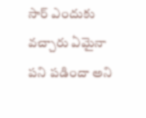సార్ ఎందుకు వచ్చారు ఏమైనా పని పడిందా అని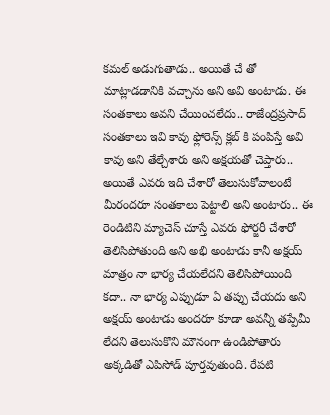కమల్ అడుగుతాడు.. అయితే చే తో మాట్లాడడానికి వచ్చాను అని అవి అంటాడు. ఈ సంతకాలు అవని చేయించలేదు.. రాజేంద్రప్రసాద్ సంతకాలు ఇవి కావు ఫ్లోరెన్స్ క్లబ్ కి పంపిస్తే అవి కావు అని తేల్చేశారు అని అక్షయతో చెప్తారు.. అయితే ఎవరు ఇది చేశారో తెలుసుకోవాలంటే మీరందరూ సంతకాలు పెట్టాలి అని అంటారు.. ఈ రెండిటిని మ్యాచెస్ చూస్తే ఎవరు ఫోర్జరీ చేశారో తెలిసిపోతుంది అని అభి అంటాడు కానీ అక్షయ్ మాత్రం నా భార్య చేయలేదని తెలిసిపోయింది కదా.. నా భార్య ఎప్పుడూ ఏ తప్పు చేయదు అని అక్షయ్ అంటాడు అందరూ కూడా అవన్నీ తప్పేమీ లేదని తెలుసుకొని మౌనంగా ఉండిపోతారు అక్కడితో ఎపిసోడ్ పూర్తవుతుంది. రేపటి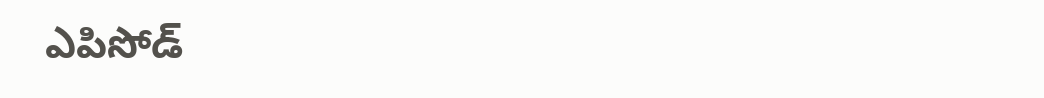ఎపిసోడ్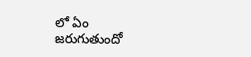లో ఏం జరుగుతుందో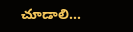చూడాలి…